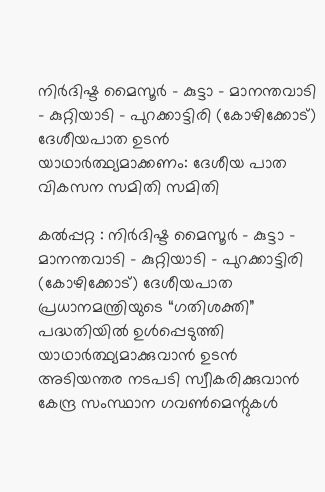നിർദിഷ്ട മൈസൂർ – കുട്ടാ – മാനന്തവാടി – കുറ്റിയാടി – പുറക്കാട്ടിരി (കോഴിക്കോട്) ദേശീയപാത ഉടൻ യാഥാർത്ഥ്യമാക്കണം: ദേശീയ പാത വികസന സമിതി സമിതി

കൽപ്പറ്റ : നിർദിഷ്ട മൈസൂർ – കുട്ടാ – മാനന്തവാടി – കുറ്റിയാടി – പുറക്കാട്ടിരി (കോഴിക്കോട്) ദേശീയപാത പ്രധാനമന്ത്രിയുടെ “ഗതിശക്തി” പദ്ധതിയിൽ ഉൾപ്പെടുത്തി യാഥാർത്ഥ്യമാക്കുവാൻ ഉടൻ അടിയന്തര നടപടി സ്വീകരിക്കുവാൻ കേന്ദ്ര സംസ്ഥാന ഗവൺമെന്റുകൾ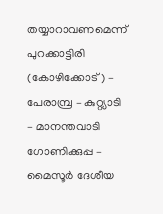തയ്യാറാവണമെന്ന് പുറക്കാട്ടിരി (കോഴിക്കോട്) – പേരാമ്പ്ര – കുറ്റ്യാടി – മാനന്തവാടി ഗോണിക്കുപ്പ – മൈസൂർ ദേശീയ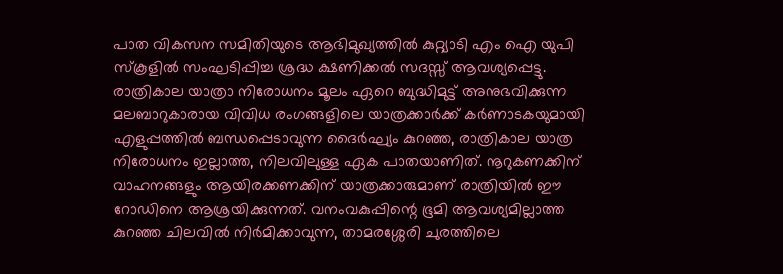പാത വികസന സമിതിയുടെ ആഭിമുഖ്യത്തിൽ കുറ്റ്യാടി എം ഐ യുപി സ്കൂളിൽ സംഘടിപ്പിച്ച ശ്രദ്ധ ക്ഷണിക്കൽ സദസ്സ് ആവശ്യപ്പെട്ടു. രാത്രികാല യാത്രാ നിരോധനം മൂലം ഏറെ ബുദ്ധിമുട്ട് അനുഭവിക്കുന്ന മലബാറുകാരായ വിവിധ രംഗങ്ങളിലെ യാത്രക്കാർക്ക് കർണാടകയുമായി എളുപ്പത്തിൽ ബന്ധപ്പെടാവുന്ന ദൈർഘ്യം കുറഞ്ഞ, രാത്രികാല യാത്ര നിരോധനം ഇല്ലാത്ത, നിലവിലുള്ള ഏക പാതയാണിത്. നൂറുകണക്കിന് വാഹനങ്ങളും ആയിരക്കണക്കിന് യാത്രക്കാരുമാണ് രാത്രിയിൽ ഈ റോഡിനെ ആശ്രയിക്കുന്നത്. വനംവകുപ്പിന്റെ ഭൂമി ആവശ്യമില്ലാത്ത കുറഞ്ഞ ചിലവിൽ നിർമിക്കാവുന്ന, താമരശ്ശേരി ചുരത്തിലെ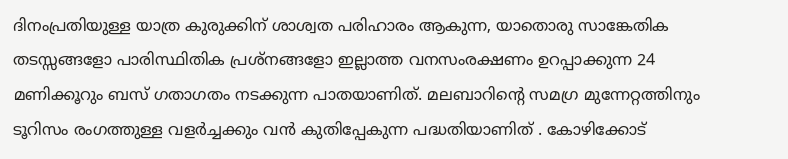ദിനംപ്രതിയുള്ള യാത്ര കുരുക്കിന് ശാശ്വത പരിഹാരം ആകുന്ന, യാതൊരു സാങ്കേതിക തടസ്സങ്ങളോ പാരിസ്ഥിതിക പ്രശ്നങ്ങളോ ഇല്ലാത്ത വനസംരക്ഷണം ഉറപ്പാക്കുന്ന 24 മണിക്കൂറും ബസ് ഗതാഗതം നടക്കുന്ന പാതയാണിത്. മലബാറിന്റെ സമഗ്ര മുന്നേറ്റത്തിനും ടൂറിസം രംഗത്തുള്ള വളർച്ചക്കും വൻ കുതിപ്പേകുന്ന പദ്ധതിയാണിത് . കോഴിക്കോട്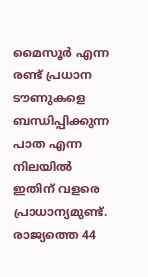മൈസൂർ എന്ന രണ്ട് പ്രധാന ടൗണുകളെ ബന്ധിപ്പിക്കുന്ന പാത എന്ന നിലയിൽ ഇതിന് വളരെ പ്രാധാന്യമുണ്ട്. രാജ്യത്തെ 44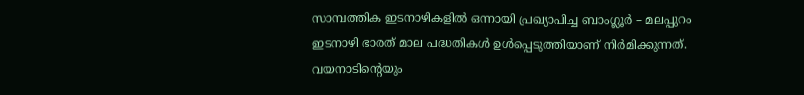സാമ്പത്തിക ഇടനാഴികളിൽ ഒന്നായി പ്രഖ്യാപിച്ച ബാംഗ്ലൂർ – മലപ്പുറം ഇടനാഴി ഭാരത് മാല പദ്ധതികൾ ഉൾപ്പെടുത്തിയാണ് നിർമിക്കുന്നത്. വയനാടിന്റെയും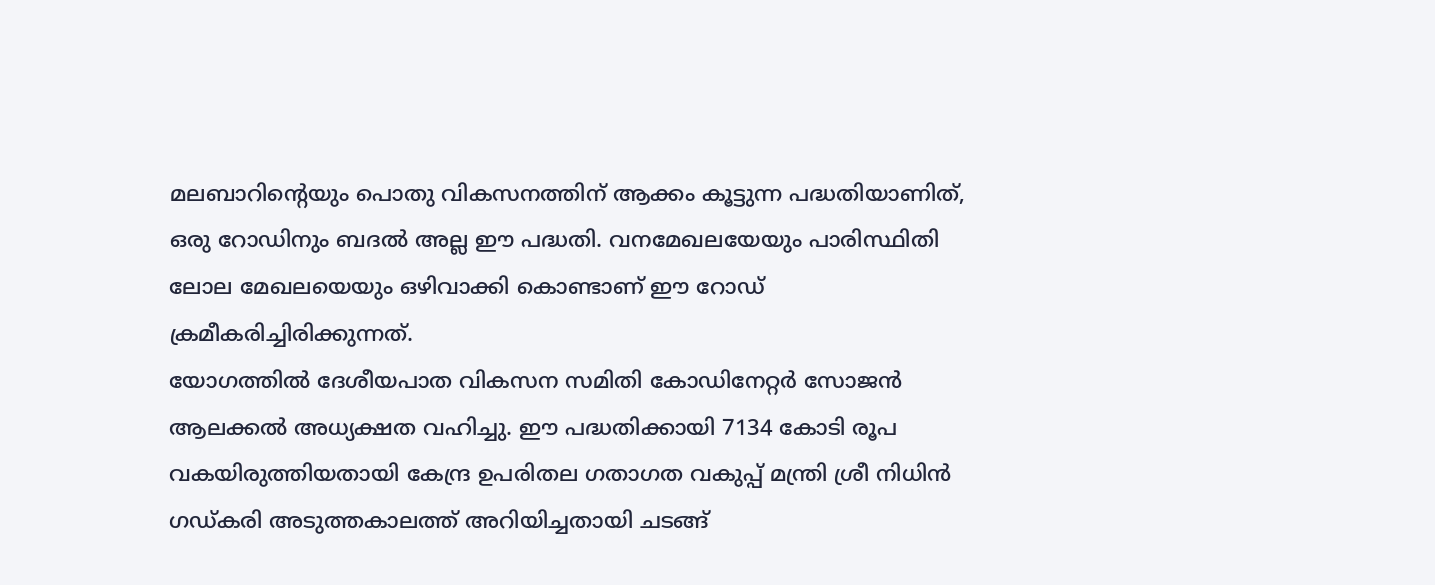മലബാറിന്റെയും പൊതു വികസനത്തിന് ആക്കം കൂട്ടുന്ന പദ്ധതിയാണിത്, ഒരു റോഡിനും ബദൽ അല്ല ഈ പദ്ധതി. വനമേഖലയേയും പാരിസ്ഥിതി ലോല മേഖലയെയും ഒഴിവാക്കി കൊണ്ടാണ് ഈ റോഡ് ക്രമീകരിച്ചിരിക്കുന്നത്.
യോഗത്തിൽ ദേശീയപാത വികസന സമിതി കോഡിനേറ്റർ സോജൻ ആലക്കൽ അധ്യക്ഷത വഹിച്ചു. ഈ പദ്ധതിക്കായി 7134 കോടി രൂപ വകയിരുത്തിയതായി കേന്ദ്ര ഉപരിതല ഗതാഗത വകുപ്പ് മന്ത്രി ശ്രീ നിധിൻ ഗഡ്കരി അടുത്തകാലത്ത് അറിയിച്ചതായി ചടങ്ങ്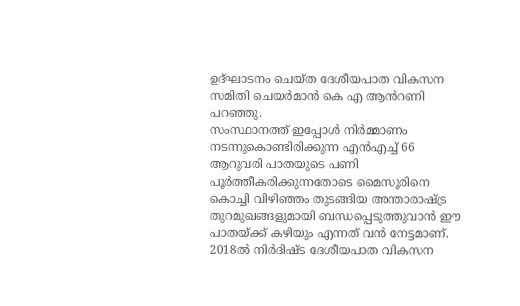ഉദ്ഘാടനം ചെയ്ത ദേശീയപാത വികസന സമിതി ചെയർമാൻ കെ എ ആൻറണി പറഞ്ഞു.
സംസ്ഥാനത്ത് ഇപ്പോൾ നിർമ്മാണം നടന്നുകൊണ്ടിരിക്കുന്ന എൻഎച്ച് 66 ആറുവരി പാതയുടെ പണി പൂർത്തീകരിക്കുന്നതോടെ മൈസൂരിനെ കൊച്ചി വിഴിഞ്ഞം തുടങ്ങിയ അന്താരാഷ്ട്ര തുറമുഖങ്ങളുമായി ബന്ധപ്പെടുത്തുവാൻ ഈ പാതയ്ക്ക് കഴിയും എന്നത് വൻ നേട്ടമാണ്. 2018ൽ നിർദിഷ്ട ദേശീയപാത വികസന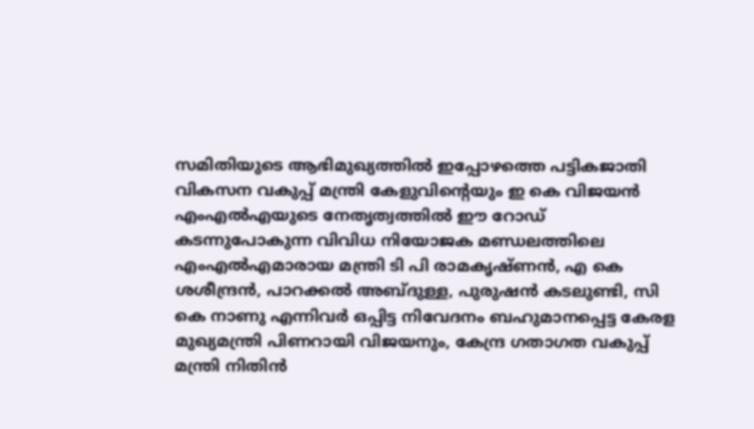സമിതിയുടെ ആഭിമുഖ്യത്തിൽ ഇപ്പോഴത്തെ പട്ടികജാതി വികസന വകുപ്പ് മന്ത്രി കേളുവിന്റെയും ഇ കെ വിജയൻ എംഎൽഎയുടെ നേതൃത്വത്തിൽ ഈ റോഡ് കടന്നുപോകുന്ന വിവിധ നിയോജക മണ്ഡലത്തിലെ എംഎൽഎമാരായ മന്ത്രി ടി പി രാമകൃഷ്ണൻ, എ കെ ശശീന്ദ്രൻ, പാറക്കൽ അബ്ദുള്ള, പുരുഷൻ കടലുണ്ടി, സി കെ നാണു എന്നിവർ ഒപ്പിട്ട നിവേദനം ബഹുമാനപ്പെട്ട കേരള മുഖ്യമന്ത്രി പിണറായി വിജയനും, കേന്ദ്ര ഗതാഗത വകുപ്പ് മന്ത്രി നിതിൻ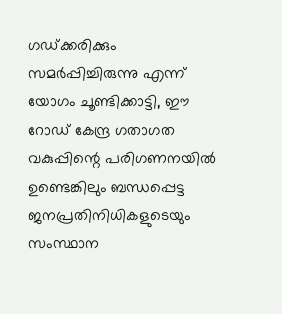ഗഡ്ക്കരിക്കും സമർപ്പിച്ചിരുന്നു എന്ന് യോഗം ചൂണ്ടിക്കാട്ടി, ഈ റോഡ് കേന്ദ്ര ഗതാഗത വകുപ്പിന്റെ പരിഗണനയിൽ ഉണ്ടെങ്കിലും ബന്ധപ്പെട്ട ജനപ്രതിനിധികളുടെയും സംസ്ഥാന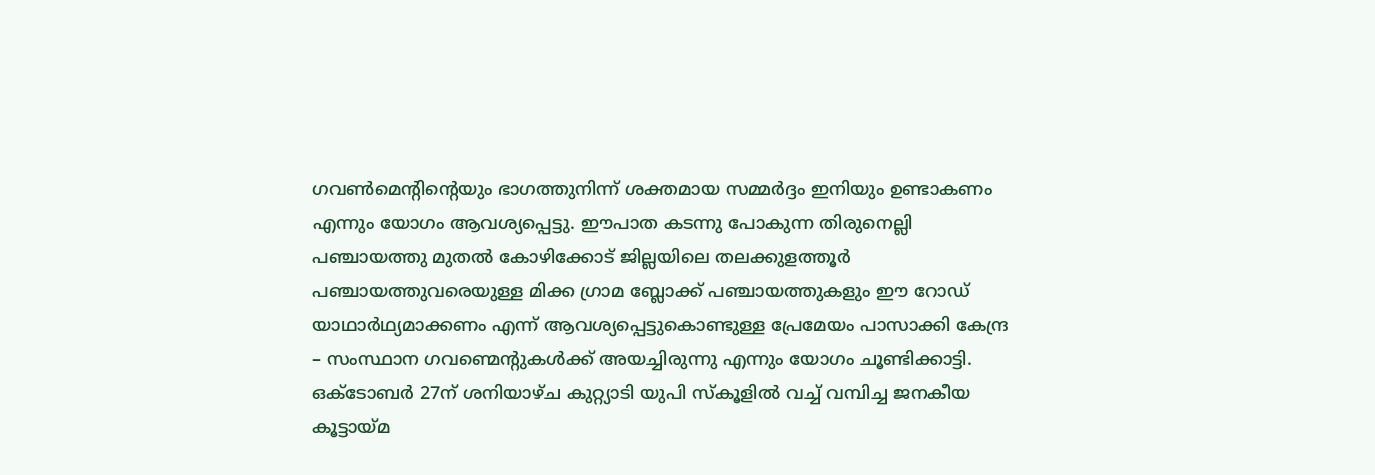ഗവൺമെന്റിന്റെയും ഭാഗത്തുനിന്ന് ശക്തമായ സമ്മർദ്ദം ഇനിയും ഉണ്ടാകണം എന്നും യോഗം ആവശ്യപ്പെട്ടു. ഈപാത കടന്നു പോകുന്ന തിരുനെല്ലി പഞ്ചായത്തു മുതൽ കോഴിക്കോട് ജില്ലയിലെ തലക്കുളത്തൂർ പഞ്ചായത്തുവരെയുള്ള മിക്ക ഗ്രാമ ബ്ലോക്ക് പഞ്ചായത്തുകളും ഈ റോഡ് യാഥാർഥ്യമാക്കണം എന്ന് ആവശ്യപ്പെട്ടുകൊണ്ടുള്ള പ്രേമേയം പാസാക്കി കേന്ദ്ര – സംസ്ഥാന ഗവണ്മെന്റുകൾക്ക് അയച്ചിരുന്നു എന്നും യോഗം ചൂണ്ടിക്കാട്ടി.
ഒക്ടോബർ 27ന് ശനിയാഴ്ച കുറ്റ്യാടി യുപി സ്കൂളിൽ വച്ച് വമ്പിച്ച ജനകീയ കൂട്ടായ്മ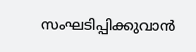സംഘടിപ്പിക്കുവാൻ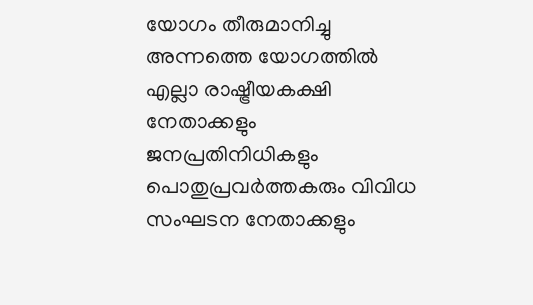യോഗം തീരുമാനിച്ചു അന്നത്തെ യോഗത്തിൽ എല്ലാ രാഷ്ട്രീയകക്ഷി നേതാക്കളും ജനപ്രതിനിധികളും പൊതുപ്രവർത്തകരും വിവിധ സംഘടന നേതാക്കളും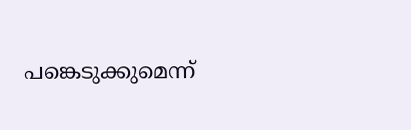പങ്കെടുക്കുമെന്ന്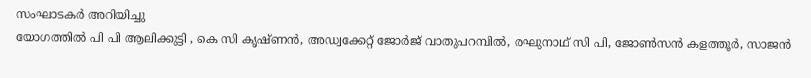സംഘാടകർ അറിയിച്ചു
യോഗത്തിൽ പി പി ആലിക്കുട്ടി , കെ സി കൃഷ്ണൻ, അഡ്വക്കേറ്റ് ജോർജ് വാതുപറമ്പിൽ, രഘുനാഥ് സി പി, ജോൺസൻ കളത്തൂർ, സാജൻ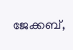ജേക്കബ്,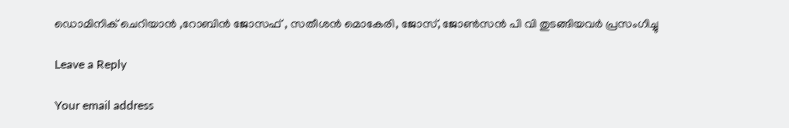ഡൊമിനിക് ചെറിയാൻ ,റോബിൻ ജോസഫ് , സതീശൻ മൊകേരി, ജോസ്, ജോൺസൻ പി വി തുടങ്ങിയവർ പ്രസംഗിച്ചു

Leave a Reply

Your email address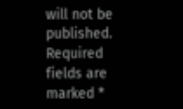will not be published. Required fields are marked *